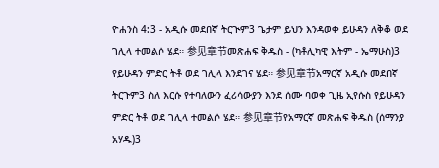ዮሐንስ 4:3 - አዲሱ መደበኛ ትርጒም3 ጌታም ይህን እንዳወቀ ይሁዳን ለቅቆ ወደ ገሊላ ተመልሶ ሄደ። 参见章节መጽሐፍ ቅዱስ - (ካቶሊካዊ እትም - ኤማሁስ)3 የይሁዳን ምድር ትቶ ወደ ገሊላ እንደገና ሄደ። 参见章节አማርኛ አዲሱ መደበኛ ትርጉም3 ስለ እርሱ የተባለውን ፈሪሳውያን እንደ ሰሙ ባወቀ ጊዜ ኢየሱስ የይሁዳን ምድር ትቶ ወደ ገሊላ ተመልሶ ሄደ። 参见章节የአማርኛ መጽሐፍ ቅዱስ (ሰማንያ አሃዱ)3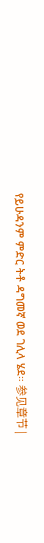የይሁዳንም ምድር ትቶ ዳግመኛ ወደ ገሊላ ሄደ። 参见章节 |